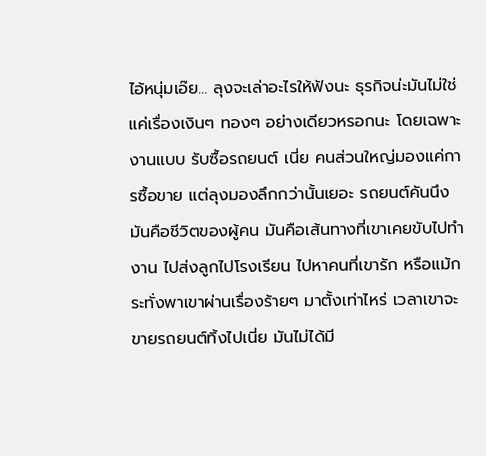ไอ้หนุ่มเอ๊ย... ลุงจะเล่าอะไรให้ฟังนะ ธุรกิจน่ะมันไม่ใช่แค่เรื่องเงินๆ ทองๆ อย่างเดียวหรอกนะ โดยเฉพาะงานแบบ รับซื้อรถยนต์ เนี่ย คนส่วนใหญ่มองแค่การซื้อขาย แต่ลุงมองลึกกว่านั้นเยอะ รถยนต์คันนึงมันคือชีวิตของผู้คน มันคือเส้นทางที่เขาเคยขับไปทำงาน ไปส่งลูกไปโรงเรียน ไปหาคนที่เขารัก หรือแม้กระทั่งพาเขาผ่านเรื่องร้ายๆ มาตั้งเท่าไหร่ เวลาเขาจะขายรถยนต์ทิ้งไปเนี่ย มันไม่ได้มี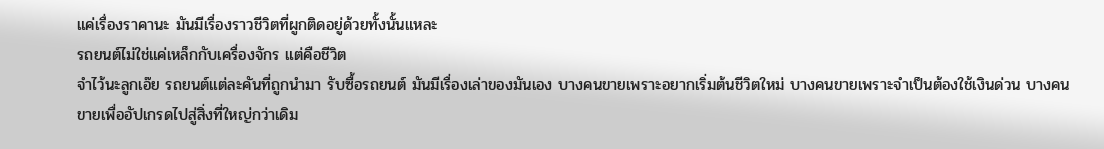แค่เรื่องราคานะ มันมีเรื่องราวชีวิตที่ผูกติดอยู่ด้วยทั้งนั้นแหละ
รถยนต์ไม่ใช่แค่เหล็กกับเครื่องจักร แต่คือชีวิต
จำไว้นะลูกเอ๊ย รถยนต์แต่ละคันที่ถูกนำมา รับซื้อรถยนต์ มันมีเรื่องเล่าของมันเอง บางคนขายเพราะอยากเริ่มต้นชีวิตใหม่ บางคนขายเพราะจำเป็นต้องใช้เงินด่วน บางคนขายเพื่ออัปเกรดไปสู่สิ่งที่ใหญ่กว่าเดิม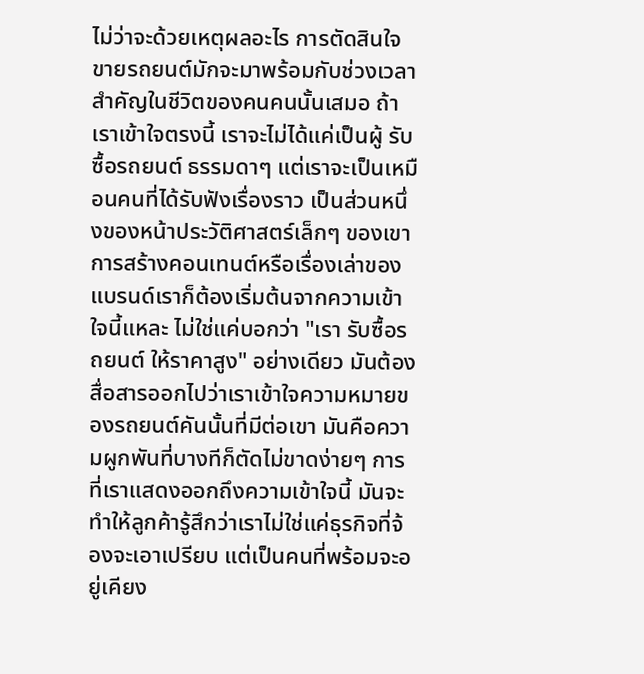ไม่ว่าจะด้วยเหตุผลอะไร การตัดสินใจขายรถยนต์มักจะมาพร้อมกับช่วงเวลาสำคัญในชีวิตของคนคนนั้นเสมอ ถ้าเราเข้าใจตรงนี้ เราจะไม่ได้แค่เป็นผู้ รับซื้อรถยนต์ ธรรมดาๆ แต่เราจะเป็นเหมือนคนที่ได้รับฟังเรื่องราว เป็นส่วนหนึ่งของหน้าประวัติศาสตร์เล็กๆ ของเขา
การสร้างคอนเทนต์หรือเรื่องเล่าของแบรนด์เราก็ต้องเริ่มต้นจากความเข้าใจนี้แหละ ไม่ใช่แค่บอกว่า "เรา รับซื้อรถยนต์ ให้ราคาสูง" อย่างเดียว มันต้องสื่อสารออกไปว่าเราเข้าใจความหมายของรถยนต์คันนั้นที่มีต่อเขา มันคือความผูกพันที่บางทีก็ตัดไม่ขาดง่ายๆ การที่เราแสดงออกถึงความเข้าใจนี้ มันจะทำให้ลูกค้ารู้สึกว่าเราไม่ใช่แค่ธุรกิจที่จ้องจะเอาเปรียบ แต่เป็นคนที่พร้อมจะอยู่เคียง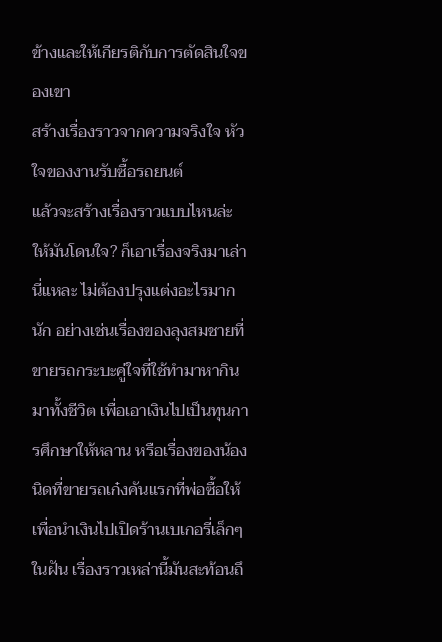ข้างและให้เกียรติกับการตัดสินใจของเขา
สร้างเรื่องราวจากความจริงใจ หัวใจของงานรับซื้อรถยนต์
แล้วจะสร้างเรื่องราวแบบไหนล่ะ ให้มันโดนใจ? ก็เอาเรื่องจริงมาเล่านี่แหละ ไม่ต้องปรุงแต่งอะไรมากนัก อย่างเช่นเรื่องของลุงสมชายที่ขายรถกระบะคู่ใจที่ใช้ทำมาหากินมาทั้งชีวิต เพื่อเอาเงินไปเป็นทุนการศึกษาให้หลาน หรือเรื่องของน้องนิดที่ขายรถเก๋งคันแรกที่พ่อซื้อให้ เพื่อนำเงินไปเปิดร้านเบเกอรี่เล็กๆ ในฝัน เรื่องราวเหล่านี้มันสะท้อนถึ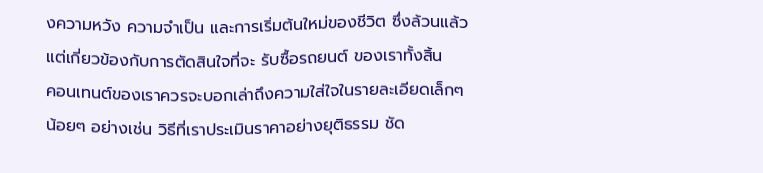งความหวัง ความจำเป็น และการเริ่มต้นใหม่ของชีวิต ซึ่งล้วนแล้วแต่เกี่ยวข้องกับการตัดสินใจที่จะ รับซื้อรถยนต์ ของเราทั้งสิ้น
คอนเทนต์ของเราควรจะบอกเล่าถึงความใส่ใจในรายละเอียดเล็กๆ น้อยๆ อย่างเช่น วิธีที่เราประเมินราคาอย่างยุติธรรม ชัด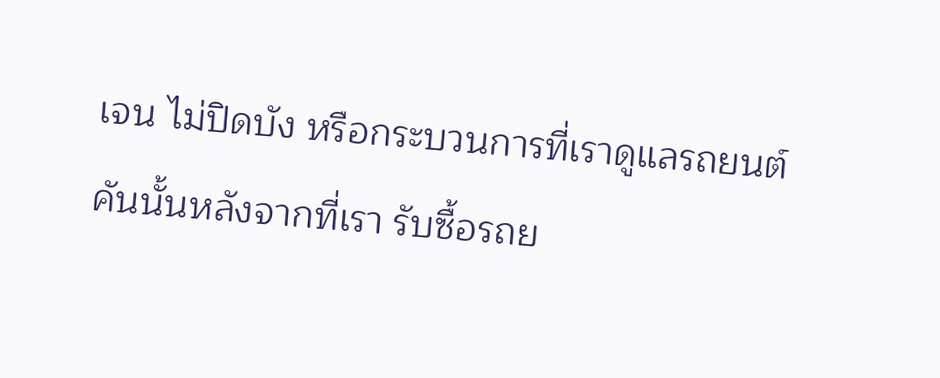เจน ไม่ปิดบัง หรือกระบวนการที่เราดูแลรถยนต์คันนั้นหลังจากที่เรา รับซื้อรถย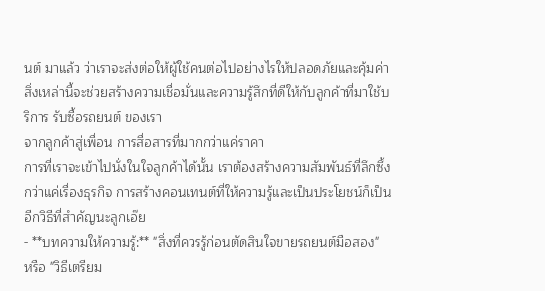นต์ มาแล้ว ว่าเราจะส่งต่อให้ผู้ใช้คนต่อไปอย่างไรให้ปลอดภัยและคุ้มค่า สิ่งเหล่านี้จะช่วยสร้างความเชื่อมั่นและความรู้สึกที่ดีให้กับลูกค้าที่มาใช้บริการ รับซื้อรถยนต์ ของเรา
จากลูกค้าสู่เพื่อน การสื่อสารที่มากกว่าแค่ราคา
การที่เราจะเข้าไปนั่งในใจลูกค้าได้นั้น เราต้องสร้างความสัมพันธ์ที่ลึกซึ้งกว่าแค่เรื่องธุรกิจ การสร้างคอนเทนต์ที่ให้ความรู้และเป็นประโยชน์ก็เป็นอีกวิธีที่สำคัญนะลูกเอ๊ย
- **บทความให้ความรู้:** "สิ่งที่ควรรู้ก่อนตัดสินใจขายรถยนต์มือสอง" หรือ "วิธีเตรียม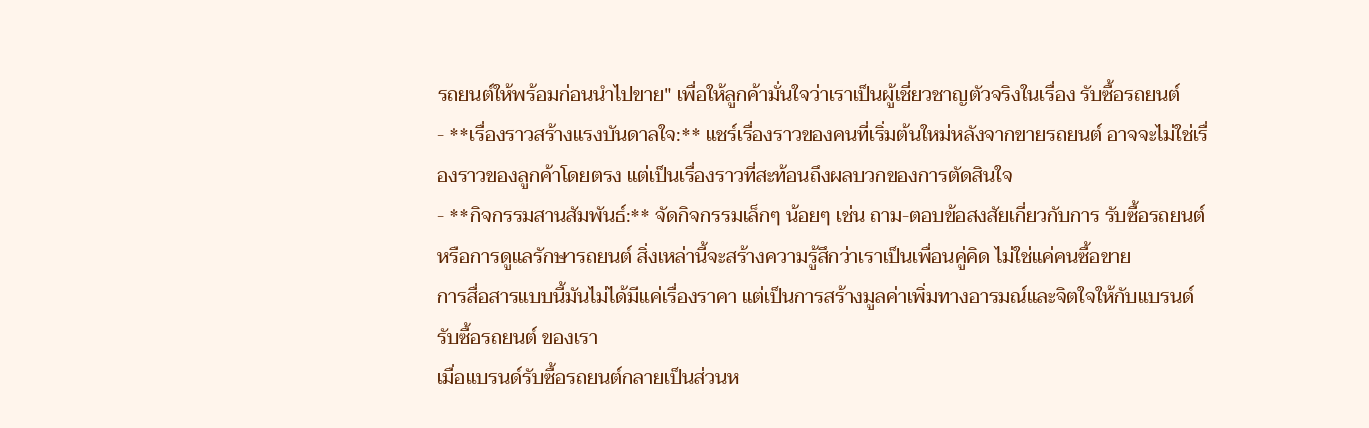รถยนต์ให้พร้อมก่อนนำไปขาย" เพื่อให้ลูกค้ามั่นใจว่าเราเป็นผู้เชี่ยวชาญตัวจริงในเรื่อง รับซื้อรถยนต์
- **เรื่องราวสร้างแรงบันดาลใจ:** แชร์เรื่องราวของคนที่เริ่มต้นใหม่หลังจากขายรถยนต์ อาจจะไม่ใช่เรื่องราวของลูกค้าโดยตรง แต่เป็นเรื่องราวที่สะท้อนถึงผลบวกของการตัดสินใจ
- **กิจกรรมสานสัมพันธ์:** จัดกิจกรรมเล็กๆ น้อยๆ เช่น ถาม-ตอบข้อสงสัยเกี่ยวกับการ รับซื้อรถยนต์ หรือการดูแลรักษารถยนต์ สิ่งเหล่านี้จะสร้างความรู้สึกว่าเราเป็นเพื่อนคู่คิด ไม่ใช่แค่คนซื้อขาย
การสื่อสารแบบนี้มันไม่ได้มีแค่เรื่องราคา แต่เป็นการสร้างมูลค่าเพิ่มทางอารมณ์และจิตใจให้กับแบรนด์ รับซื้อรถยนต์ ของเรา
เมื่อแบรนด์รับซื้อรถยนต์กลายเป็นส่วนห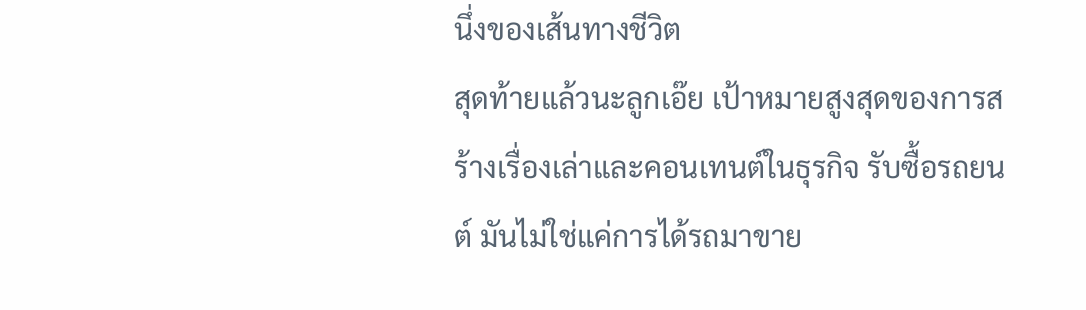นึ่งของเส้นทางชีวิต
สุดท้ายแล้วนะลูกเอ๊ย เป้าหมายสูงสุดของการสร้างเรื่องเล่าและคอนเทนต์ในธุรกิจ รับซื้อรถยนต์ มันไม่ใช่แค่การได้รถมาขาย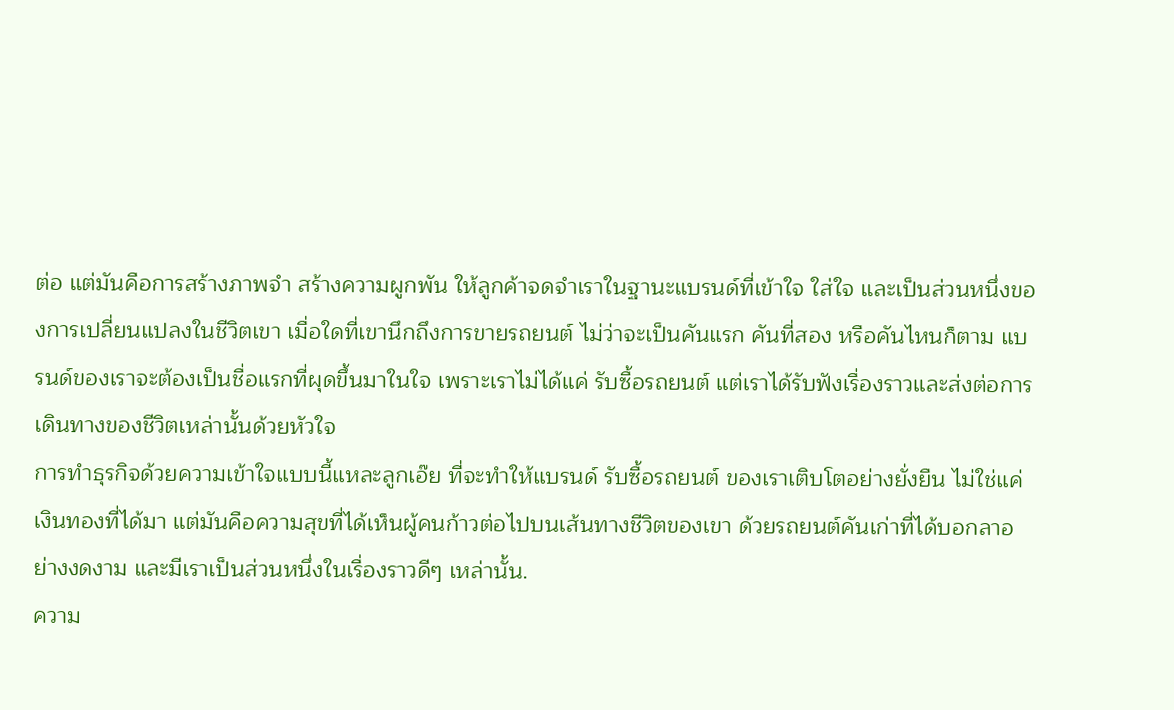ต่อ แต่มันคือการสร้างภาพจำ สร้างความผูกพัน ให้ลูกค้าจดจำเราในฐานะแบรนด์ที่เข้าใจ ใส่ใจ และเป็นส่วนหนึ่งของการเปลี่ยนแปลงในชีวิตเขา เมื่อใดที่เขานึกถึงการขายรถยนต์ ไม่ว่าจะเป็นคันแรก คันที่สอง หรือคันไหนก็ตาม แบรนด์ของเราจะต้องเป็นชื่อแรกที่ผุดขึ้นมาในใจ เพราะเราไม่ได้แค่ รับซื้อรถยนต์ แต่เราได้รับฟังเรื่องราวและส่งต่อการเดินทางของชีวิตเหล่านั้นด้วยหัวใจ
การทำธุรกิจด้วยความเข้าใจแบบนี้แหละลูกเอ๊ย ที่จะทำให้แบรนด์ รับซื้อรถยนต์ ของเราเติบโตอย่างยั่งยืน ไม่ใช่แค่เงินทองที่ได้มา แต่มันคือความสุขที่ได้เห็นผู้คนก้าวต่อไปบนเส้นทางชีวิตของเขา ด้วยรถยนต์คันเก่าที่ได้บอกลาอย่างงดงาม และมีเราเป็นส่วนหนึ่งในเรื่องราวดีๆ เหล่านั้น.
ความ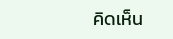คิดเห็น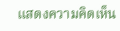แสดงความคิดเห็น